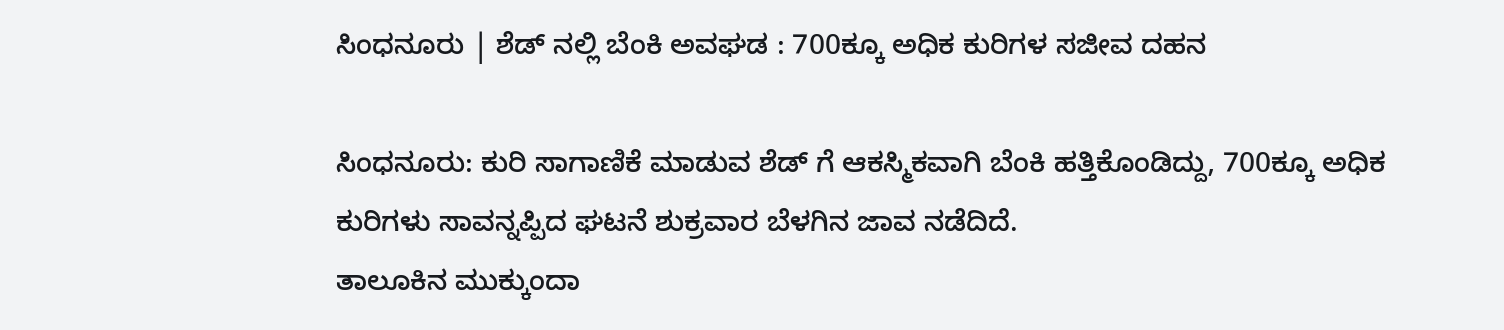ಸಿಂಧನೂರು | ಶೆಡ್ ನಲ್ಲಿ ಬೆಂಕಿ ಅವಘಡ : 700ಕ್ಕೂ ಅಧಿಕ ಕುರಿಗಳ ಸಜೀವ ದಹನ

ಸಿಂಧನೂರು: ಕುರಿ ಸಾಗಾಣಿಕೆ ಮಾಡುವ ಶೆಡ್ ಗೆ ಆಕಸ್ಮಿಕವಾಗಿ ಬೆಂಕಿ ಹತ್ತಿಕೊಂಡಿದ್ದು, 700ಕ್ಕೂ ಅಧಿಕ ಕುರಿಗಳು ಸಾವನ್ನಪ್ಪಿದ ಘಟನೆ ಶುಕ್ರವಾರ ಬೆಳಗಿನ ಜಾವ ನಡೆದಿದೆ.
ತಾಲೂಕಿನ ಮುಕ್ಕುಂದಾ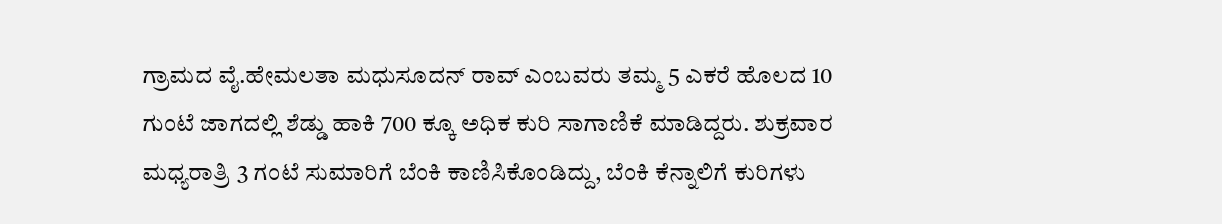ಗ್ರಾಮದ ವೈ.ಹೇಮಲತಾ ಮಧುಸೂದನ್ ರಾವ್ ಎಂಬವರು ತಮ್ಮ 5 ಎಕರೆ ಹೊಲದ 10 ಗುಂಟೆ ಜಾಗದಲ್ಲಿ ಶೆಡ್ಡು ಹಾಕಿ 700 ಕ್ಕೂ ಅಧಿಕ ಕುರಿ ಸಾಗಾಣಿಕೆ ಮಾಡಿದ್ದರು. ಶುಕ್ರವಾರ ಮಧ್ಯರಾತ್ರಿ 3 ಗಂಟೆ ಸುಮಾರಿಗೆ ಬೆಂಕಿ ಕಾಣಿಸಿಕೊಂಡಿದ್ದು, ಬೆಂಕಿ ಕೆನ್ನಾಲಿಗೆ ಕುರಿಗಳು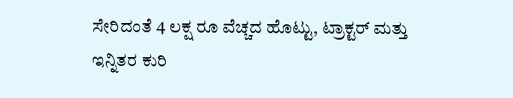ಸೇರಿದಂತೆ 4 ಲಕ್ಷ ರೂ ವೆಚ್ಚದ ಹೊಟ್ಟು, ಟ್ರಾಕ್ಟರ್ ಮತ್ತು ಇನ್ನಿತರ ಕುರಿ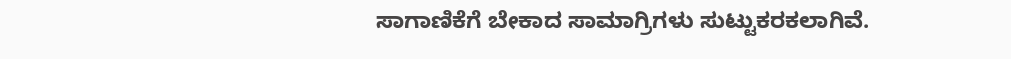ಸಾಗಾಣಿಕೆಗೆ ಬೇಕಾದ ಸಾಮಾಗ್ರಿಗಳು ಸುಟ್ಟುಕರಕಲಾಗಿವೆ.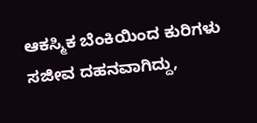ಆಕಸ್ಮಿಕ ಬೆಂಕಿಯಿಂದ ಕುರಿಗಳು ಸಜೀವ ದಹನವಾಗಿದ್ದು,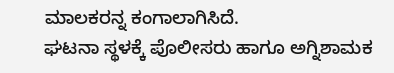ಮಾಲಕರನ್ನ ಕಂಗಾಲಾಗಿಸಿದೆ.
ಘಟನಾ ಸ್ಥಳಕ್ಕೆ ಪೊಲೀಸರು ಹಾಗೂ ಅಗ್ನಿಶಾಮಕ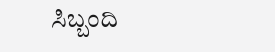ಸಿಬ್ಬಂದಿ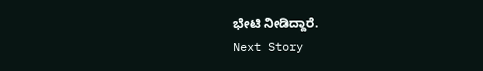ಭೇಟಿ ನೀಡಿದ್ದಾರೆ.
Next Story